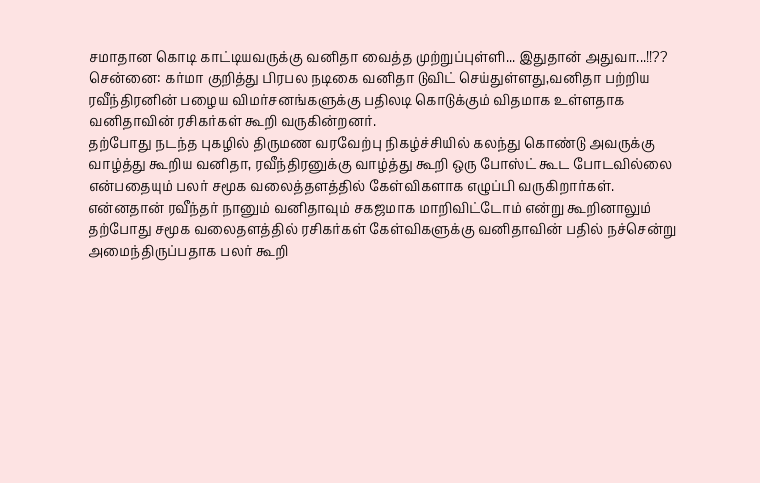சமாதான கொடி காட்டியவருக்கு வனிதா வைத்த முற்றுப்புள்ளி... இதுதான் அதுவா...!!??
சென்னை: கர்மா குறித்து பிரபல நடிகை வனிதா டுவிட் செய்துள்ளது,வனிதா பற்றிய ரவீந்திரனின் பழைய விமர்சனங்களுக்கு பதிலடி கொடுக்கும் விதமாக உள்ளதாக வனிதாவின் ரசிகர்கள் கூறி வருகின்றனர்.
தற்போது நடந்த புகழில் திருமண வரவேற்பு நிகழ்ச்சியில் கலந்து கொண்டு அவருக்கு வாழ்த்து கூறிய வனிதா, ரவீந்திரனுக்கு வாழ்த்து கூறி ஒரு போஸ்ட் கூட போடவில்லை என்பதையும் பலர் சமூக வலைத்தளத்தில் கேள்விகளாக எழுப்பி வருகிறார்கள்.
என்னதான் ரவீந்தர் நானும் வனிதாவும் சகஜமாக மாறிவிட்டோம் என்று கூறினாலும் தற்போது சமூக வலைதளத்தில் ரசிகர்கள் கேள்விகளுக்கு வனிதாவின் பதில் நச்சென்று அமைந்திருப்பதாக பலர் கூறி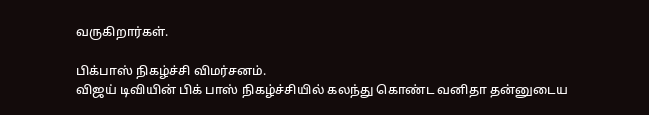வருகிறார்கள்.

பிக்பாஸ் நிகழ்ச்சி விமர்சனம்.
விஜய் டிவியின் பிக் பாஸ் நிகழ்ச்சியில் கலந்து கொண்ட வனிதா தன்னுடைய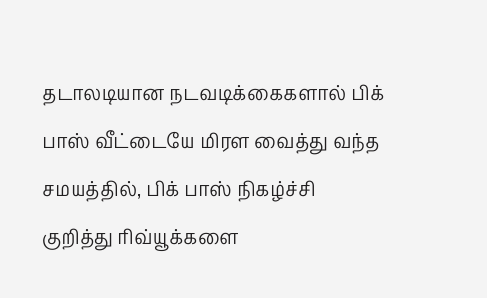தடாலடியான நடவடிக்கைகளால் பிக் பாஸ் வீட்டையே மிரள வைத்து வந்த சமயத்தில், பிக் பாஸ் நிகழ்ச்சி குறித்து ரிவ்யூக்களை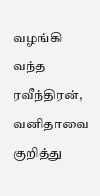வழங்கி வந்த ரவீந்திரன், வனிதாவை குறித்து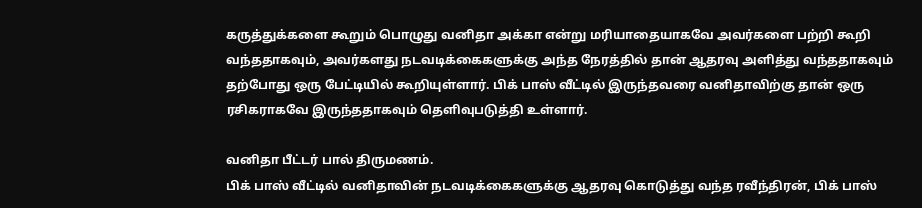கருத்துக்களை கூறும் பொழுது வனிதா அக்கா என்று மரியாதையாகவே அவர்களை பற்றி கூறி வந்ததாகவும், அவர்களது நடவடிக்கைகளுக்கு அந்த நேரத்தில் தான் ஆதரவு அளித்து வந்ததாகவும் தற்போது ஒரு பேட்டியில் கூறியுள்ளார். பிக் பாஸ் வீட்டில் இருந்தவரை வனிதாவிற்கு தான் ஒரு ரசிகராகவே இருந்ததாகவும் தெளிவுபடுத்தி உள்ளார்.

வனிதா பீட்டர் பால் திருமணம்.
பிக் பாஸ் வீட்டில் வனிதாவின் நடவடிக்கைகளுக்கு ஆதரவு கொடுத்து வந்த ரவீந்திரன், பிக் பாஸ்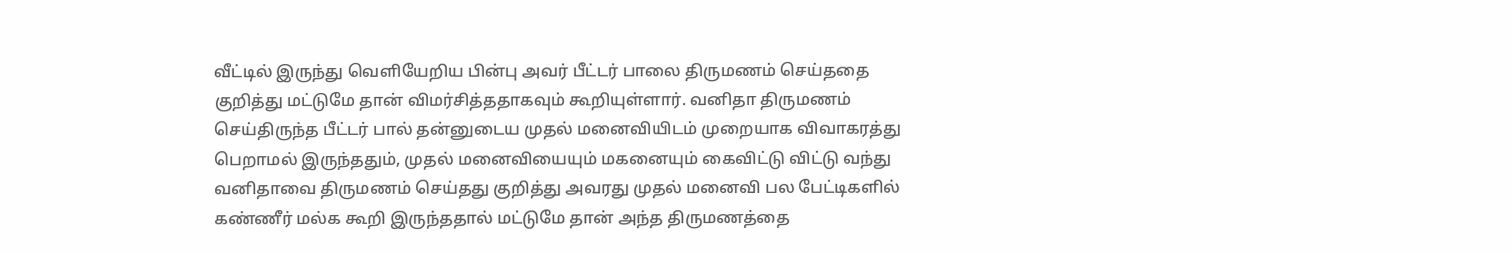வீட்டில் இருந்து வெளியேறிய பின்பு அவர் பீட்டர் பாலை திருமணம் செய்ததை குறித்து மட்டுமே தான் விமர்சித்ததாகவும் கூறியுள்ளார். வனிதா திருமணம் செய்திருந்த பீட்டர் பால் தன்னுடைய முதல் மனைவியிடம் முறையாக விவாகரத்து பெறாமல் இருந்ததும், முதல் மனைவியையும் மகனையும் கைவிட்டு விட்டு வந்து வனிதாவை திருமணம் செய்தது குறித்து அவரது முதல் மனைவி பல பேட்டிகளில் கண்ணீர் மல்க கூறி இருந்ததால் மட்டுமே தான் அந்த திருமணத்தை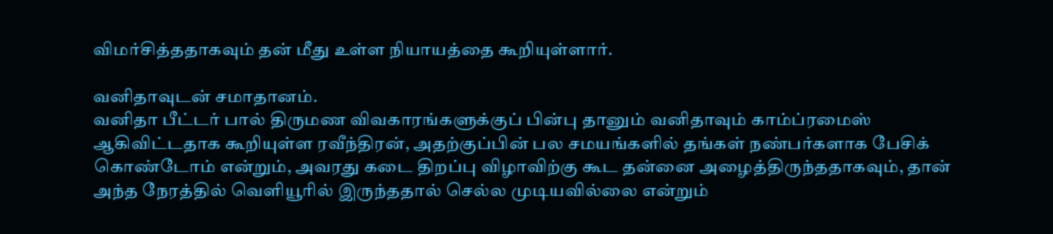விமர்சித்ததாகவும் தன் மீது உள்ள நியாயத்தை கூறியுள்ளார்.

வனிதாவுடன் சமாதானம்.
வனிதா பீட்டர் பால் திருமண விவகாரங்களுக்குப் பின்பு தானும் வனிதாவும் காம்ப்ரமைஸ் ஆகிவிட்டதாக கூறியுள்ள ரவீந்திரன், அதற்குப்பின் பல சமயங்களில் தங்கள் நண்பர்களாக பேசிக் கொண்டோம் என்றும், அவரது கடை திறப்பு விழாவிற்கு கூட தன்னை அழைத்திருந்ததாகவும், தான் அந்த நேரத்தில் வெளியூரில் இருந்ததால் செல்ல முடியவில்லை என்றும்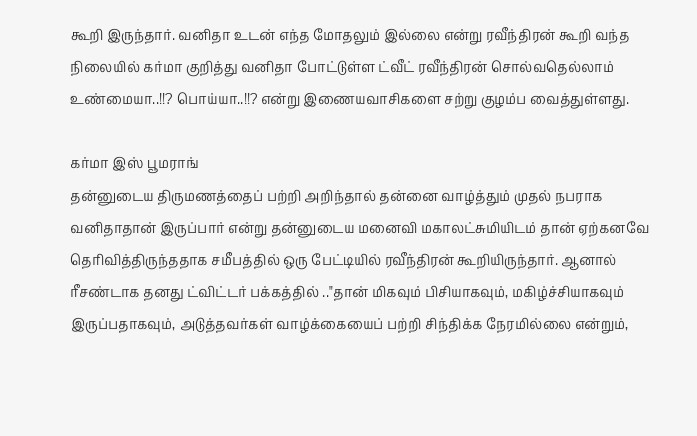கூறி இருந்தார். வனிதா உடன் எந்த மோதலும் இல்லை என்று ரவீந்திரன் கூறி வந்த நிலையில் கர்மா குறித்து வனிதா போட்டுள்ள ட்வீட் ரவீந்திரன் சொல்வதெல்லாம் உண்மையா..!!? பொய்யா..!!? என்று இணையவாசிகளை சற்று குழம்ப வைத்துள்ளது.

கர்மா இஸ் பூமராங்
தன்னுடைய திருமணத்தைப் பற்றி அறிந்தால் தன்னை வாழ்த்தும் முதல் நபராக வனிதாதான் இருப்பார் என்று தன்னுடைய மனைவி மகாலட்சுமியிடம் தான் ஏற்கனவே தெரிவித்திருந்ததாக சமீபத்தில் ஒரு பேட்டியில் ரவீந்திரன் கூறியிருந்தார். ஆனால் ரீசண்டாக தனது ட்விட்டர் பக்கத்தில் .."தான் மிகவும் பிசியாகவும், மகிழ்ச்சியாகவும் இருப்பதாகவும், அடுத்தவர்கள் வாழ்க்கையைப் பற்றி சிந்திக்க நேரமில்லை என்றும்,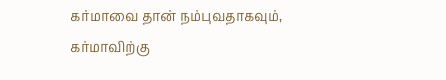கர்மாவை தான் நம்புவதாகவும், கர்மாவிற்கு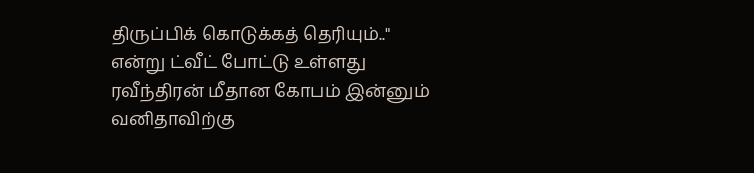திருப்பிக் கொடுக்கத் தெரியும்.." என்று ட்வீட் போட்டு உள்ளது ரவீந்திரன் மீதான கோபம் இன்னும் வனிதாவிற்கு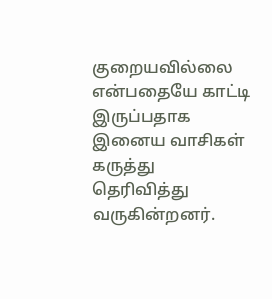குறையவில்லை என்பதையே காட்டி இருப்பதாக இனைய வாசிகள் கருத்து தெரிவித்து வருகின்றனர்.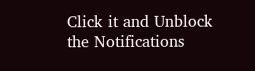Click it and Unblock the Notifications